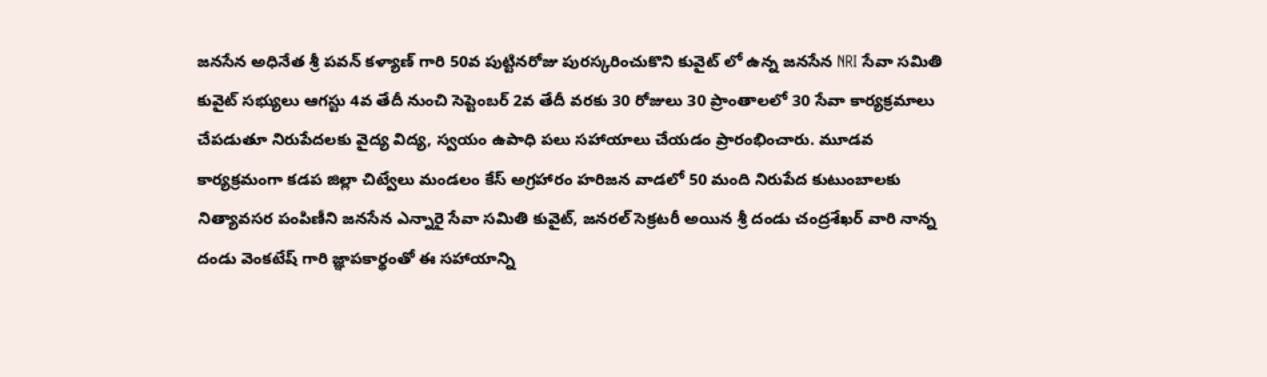జనసేన అధినేత శ్రీ పవన్ కళ్యాణ్ గారి 50వ పుట్టినరోజు పురస్కరించుకొని కువైట్ లో ఉన్న జనసేన NRI సేవా సమితి కువైట్ సభ్యులు ఆగస్టు 4వ తేదీ నుంచి సెప్టెంబర్ 2వ తేదీ వరకు 30 రోజులు 30 ప్రాంతాలలో 30 సేవా కార్యక్రమాలు చేపడుతూ నిరుపేదలకు వైద్య విద్య, స్వయం ఉపాధి పలు సహాయాలు చేయడం ప్రారంభించారు. మూడవ కార్యక్రమంగా కడప జిల్లా చిట్వేలు మండలం కేస్ అగ్రహారం హరిజన వాడలో 50 మంది నిరుపేద కుటుంబాలకు నిత్యావసర పంపిణీని జనసేన ఎన్నారై సేవా సమితి కువైట్, జనరల్ సెక్రటరీ అయిన శ్రీ దండు చంద్రశేఖర్ వారి నాన్న దండు వెంకటేష్ గారి జ్ఞాపకార్థంతో ఈ సహాయాన్ని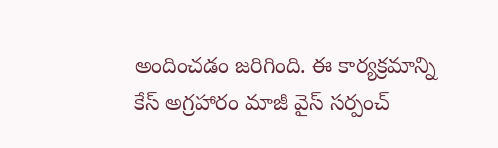అందించడం జరిగింది. ఈ కార్యక్రమాన్ని కేస్ అగ్రహారం మాజీ వైస్ సర్పంచ్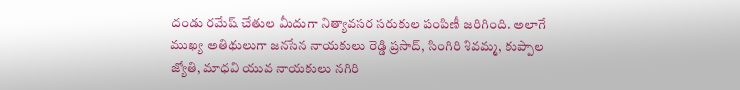దండు రమేష్ చేతుల మీదుగా నిత్యావసర సరుకుల పంపిణీ జరిగింది. అలాగే ముఖ్య అతిథులుగా జనసేన నాయకులు రెడ్డి ప్రసాద్, సింగిరి శివమ్మ, కుప్పాల జ్యోతి, మాధవి యువ నాయకులు నగిరి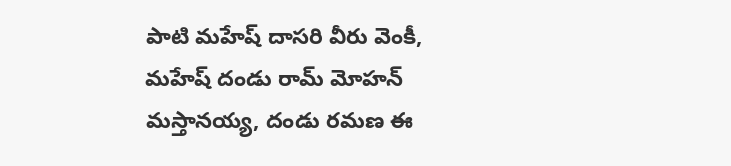పాటి మహేష్ దాసరి వీరు వెంకీ, మహేష్ దండు రామ్ మోహన్ మస్తానయ్య, దండు రమణ ఈ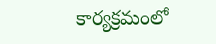కార్యక్రమంలో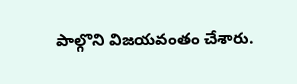పాల్గొని విజయవంతం చేశారు.